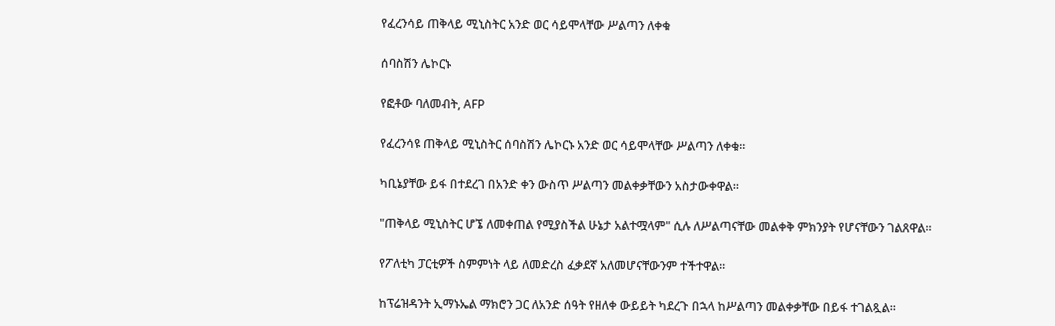የፈረንሳይ ጠቅላይ ሚኒስትር አንድ ወር ሳይሞላቸው ሥልጣን ለቀቁ

ሰባስሽን ሌኮርኑ

የፎቶው ባለመብት, AFP

የፈረንሳዩ ጠቅላይ ሚኒስትር ሰባስሽን ሌኮርኑ አንድ ወር ሳይሞላቸው ሥልጣን ለቀቁ።

ካቢኔያቸው ይፋ በተደረገ በአንድ ቀን ውስጥ ሥልጣን መልቀቃቸውን አስታውቀዋል።

"ጠቅላይ ሚኒስትር ሆኜ ለመቀጠል የሚያስችል ሁኔታ አልተሟላም" ሲሉ ለሥልጣናቸው መልቀቅ ምክንያት የሆናቸውን ገልጸዋል።

የፖለቲካ ፓርቲዎች ስምምነት ላይ ለመድረስ ፈቃደኛ አለመሆናቸውንም ተችተዋል።

ከፕሬዝዳንት ኢማኑኤል ማክሮን ጋር ለአንድ ሰዓት የዘለቀ ውይይት ካደረጉ በኋላ ከሥልጣን መልቀቃቸው በይፋ ተገልጿል።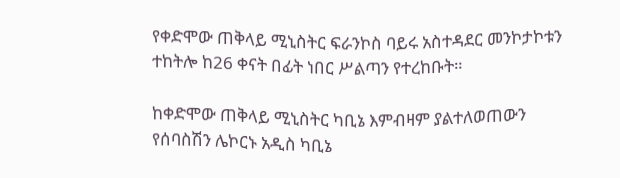የቀድሞው ጠቅላይ ሚኒስትር ፍራንኮስ ባይሩ አስተዳደር መንኮታኮቱን ተከትሎ ከ26 ቀናት በፊት ነበር ሥልጣን የተረከቡት።

ከቀድሞው ጠቅላይ ሚኒስትር ካቢኔ እምብዛም ያልተለወጠውን የሰባስሽን ሌኮርኑ አዲስ ካቢኔ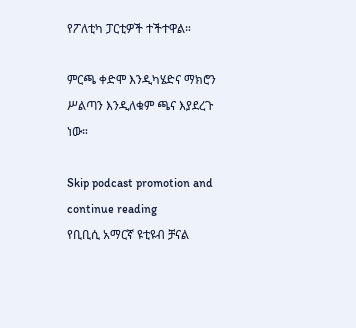የፖለቲካ ፓርቲዎች ተችተዋል።

ምርጫ ቀድሞ እንዲካሄድና ማክሮን ሥልጣን እንዲለቁም ጫና እያደረጉ ነው።

Skip podcast promotion and continue reading
የቢቢሲ አማርኛ ዩቲዩብ ቻናል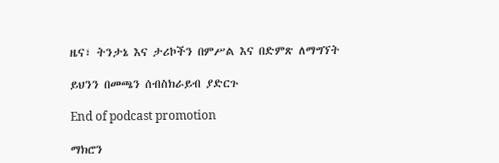ዜና፣ ትንታኔ እና ታሪኮችን በምሥል እና በድምጽ ለማግኘት

ይህንን በመጫን ሰብስክራይብ ያድርጉ

End of podcast promotion

ማክሮን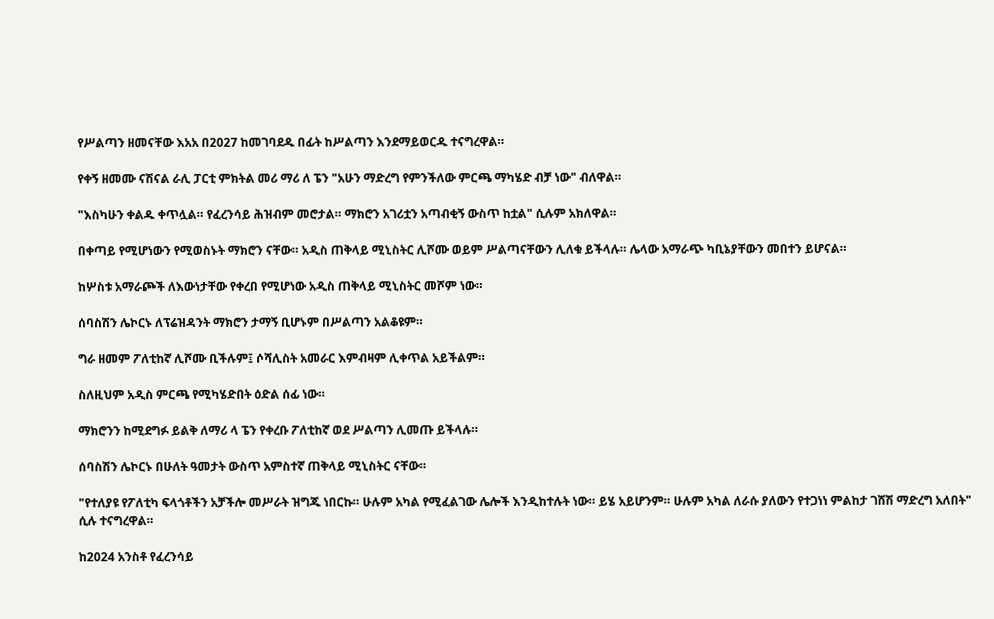የሥልጣን ዘመናቸው እአአ በ2027 ከመገባደዱ በፊት ከሥልጣን እንደማይወርዱ ተናግረዋል።

የቀኝ ዘመሙ ናሽናል ራሊ ፓርቲ ምክትል መሪ ማሪ ለ ፔን "አሁን ማድረግ የምንችለው ምርጫ ማካሄድ ብቻ ነው" ብለዋል።

"እስካሁን ቀልዱ ቀጥሏል። የፈረንሳይ ሕዝብም መሮታል። ማክሮን አገሪቷን አጣብቂኝ ውስጥ ከቷል" ሲሉም አክለዋል።

በቀጣይ የሚሆነውን የሚወስኑት ማክሮን ናቸው። አዲስ ጠቅላይ ሚኒስትር ሊሾሙ ወይም ሥልጣናቸውን ሊለቁ ይችላሉ። ሌላው አማራጭ ካቢኔያቸውን መበተን ይሆናል።

ከሦስቱ አማራጮች ለእውነታቸው የቀረበ የሚሆነው አዲስ ጠቅላይ ሚኒስትር መሾም ነው።

ሰባስሽን ሌኮርኑ ለፕሬዝዳንት ማክሮን ታማኝ ቢሆኑም በሥልጣን አልቆዩም።

ግራ ዘመም ፖለቲከኛ ሊሾሙ ቢችሉም፤ ሶሻሊስት አመራር እምብዛም ሊቀጥል አይችልም።

ስለዚህም አዲስ ምርጫ የሚካሄድበት ዕድል ሰፊ ነው።

ማክሮንን ከሚደግፉ ይልቅ ለማሪ ላ ፔን የቀረቡ ፖለቲከኛ ወደ ሥልጣን ሊመጡ ይችላሉ።

ሰባስሽን ሌኮርኑ በሁለት ዓመታት ውስጥ አምስተኛ ጠቅላይ ሚኒስትር ናቸው።

"የተለያዩ የፖለቲካ ፍላጎቶችን አቻችሎ መሥራት ዝግጁ ነበርኩ። ሁሉም አካል የሚፈልገው ሌሎች እንዲከተሉት ነው። ይሄ አይሆንም። ሁሉም አካል ለራሱ ያለውን የተጋነነ ምልከታ ገሸሽ ማድረግ አለበት" ሲሉ ተናግረዋል።

ከ2024 አንስቶ የፈረንሳይ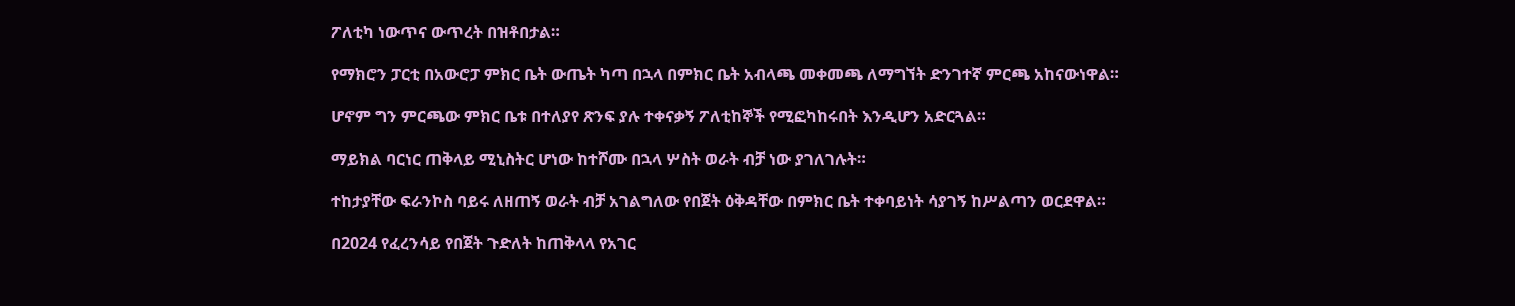ፖለቲካ ነውጥና ውጥረት በዝቶበታል።

የማክሮን ፓርቲ በአውሮፓ ምክር ቤት ውጤት ካጣ በኋላ በምክር ቤት አብላጫ መቀመጫ ለማግኘት ድንገተኛ ምርጫ አከናውነዋል።

ሆኖም ግን ምርጫው ምክር ቤቱ በተለያየ ጽንፍ ያሉ ተቀናቃኝ ፖለቲከኞች የሚፎካከሩበት እንዲሆን አድርጓል።

ማይክል ባርነር ጠቅላይ ሚኒስትር ሆነው ከተሾሙ በኋላ ሦስት ወራት ብቻ ነው ያገለገሉት።

ተከታያቸው ፍራንኮስ ባይሩ ለዘጠኝ ወራት ብቻ አገልግለው የበጀት ዕቅዳቸው በምክር ቤት ተቀባይነት ሳያገኝ ከሥልጣን ወርደዋል።

በ2024 የፈረንሳይ የበጀት ጉድለት ከጠቅላላ የአገር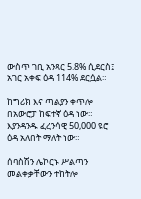ውስጥ ገቢ አንጻር 5.8% ሲደርስ፤ አገር አቀፍ ዕዳ 114% ደርሷል።

ከግሪክ እና ጣልያን ቀጥሎ በአውሮፓ ከፍተኛ ዕዳ ነው። እያንዳንዱ ፈረንሳዊ 50,000 ዩሮ ዕዳ አለበት ማለት ነው።

ሰባስሽን ሌኮርኑ ሥልጣን መልቀቃቸውን ተከትሎ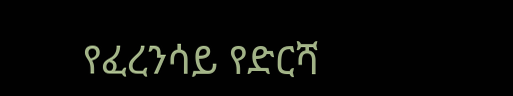የፈረንሳይ የድርሻ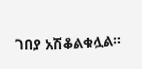ገበያ አሽቆልቁሏል።